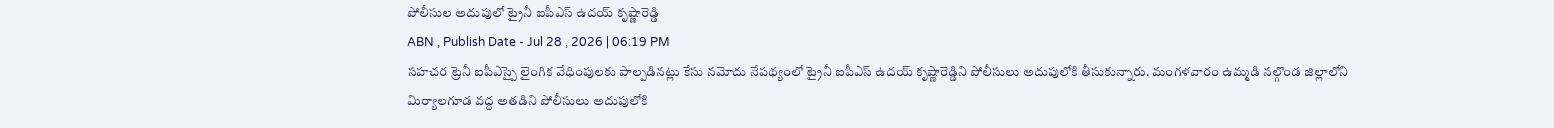పోలీసుల అదుపులో ట్రైనీ ఐపీఎస్ ఉదయ్ కృష్ణారెడ్డి
ABN , Publish Date - Jul 28 , 2026 | 06:19 PM
సహచర ట్రెనీ ఐపీఎస్పై లైంగిక వేధింపులకు పాల్పడినట్లు కేసు నమోదు నేపథ్యంలో ట్రైనీ ఐపీఎస్ ఉదయ్ కృష్ణారెడ్డిని పోలీసులు అదుపులోకి తీసుకున్నారు. మంగళవారం ఉమ్మడి నల్గొండ జిల్లాలోని మిర్యాలగూడ వద్ద అతడిని పోలీసులు అదుపులోకి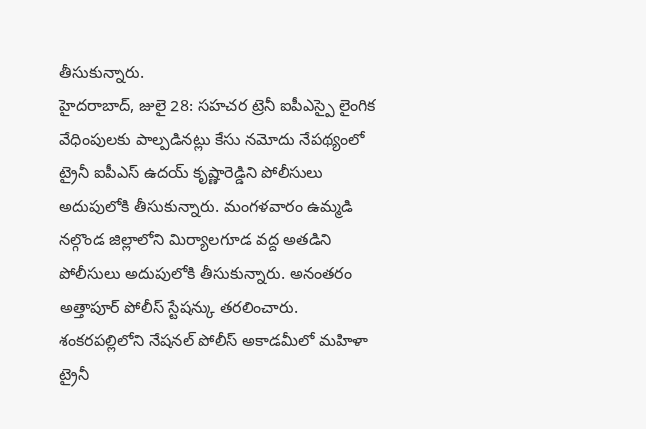తీసుకున్నారు.
హైదరాబాద్, జులై 28: సహచర ట్రెనీ ఐపీఎస్పై లైంగిక వేధింపులకు పాల్పడినట్లు కేసు నమోదు నేపథ్యంలో ట్రైనీ ఐపీఎస్ ఉదయ్ కృష్ణారెడ్డిని పోలీసులు అదుపులోకి తీసుకున్నారు. మంగళవారం ఉమ్మడి నల్గొండ జిల్లాలోని మిర్యాలగూడ వద్ద అతడిని పోలీసులు అదుపులోకి తీసుకున్నారు. అనంతరం అత్తాపూర్ పోలీస్ స్టేషన్కు తరలించారు.
శంకరపల్లిలోని నేషనల్ పోలీస్ అకాడమీలో మహిళా ట్రైనీ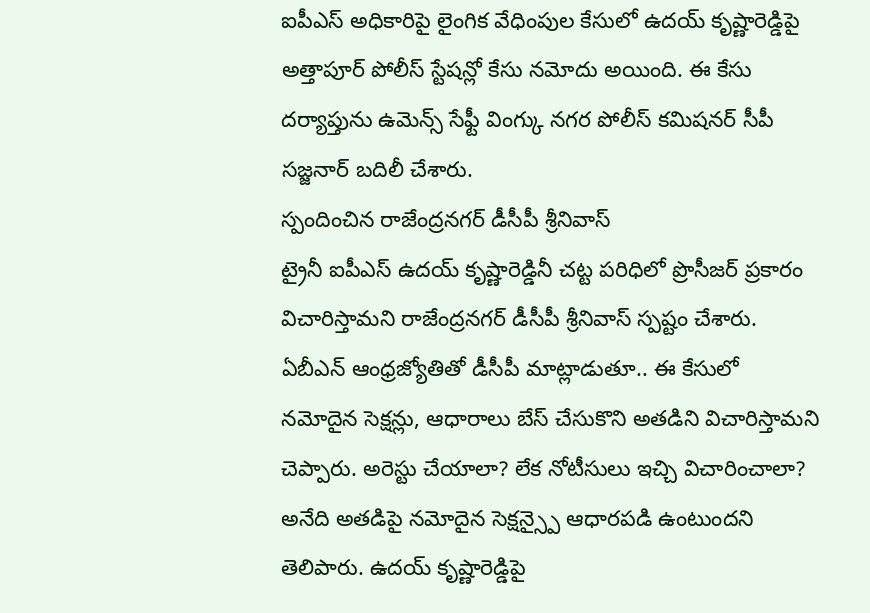ఐపీఎస్ అధికారిపై లైంగిక వేధింపుల కేసులో ఉదయ్ కృష్ణారెడ్డిపై అత్తాపూర్ పోలీస్ స్టేషన్లో కేసు నమోదు అయింది. ఈ కేసు దర్యాప్తును ఉమెన్స్ సేఫ్టీ వింగ్కు నగర పోలీస్ కమిషనర్ సీపీ సజ్జనార్ బదిలీ చేశారు.
స్పందించిన రాజేంద్రనగర్ డీసీపీ శ్రీనివాస్
ట్రైనీ ఐపీఎస్ ఉదయ్ కృష్ణారెడ్డినీ చట్ట పరిధిలో ప్రొసీజర్ ప్రకారం విచారిస్తామని రాజేంద్రనగర్ డీసీపీ శ్రీనివాస్ స్పష్టం చేశారు. ఏబీఎన్ ఆంధ్రజ్యోతితో డీసీపీ మాట్లాడుతూ.. ఈ కేసులో నమోదైన సెక్షన్లు, ఆధారాలు బేస్ చేసుకొని అతడిని విచారిస్తామని చెప్పారు. అరెస్టు చేయాలా? లేక నోటీసులు ఇచ్చి విచారించాలా? అనేది అతడిపై నమోదైన సెక్షన్స్పై ఆధారపడి ఉంటుందని తెలిపారు. ఉదయ్ కృష్ణారెడ్డిపై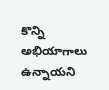కొన్ని అభియాగాలు ఉన్నాయని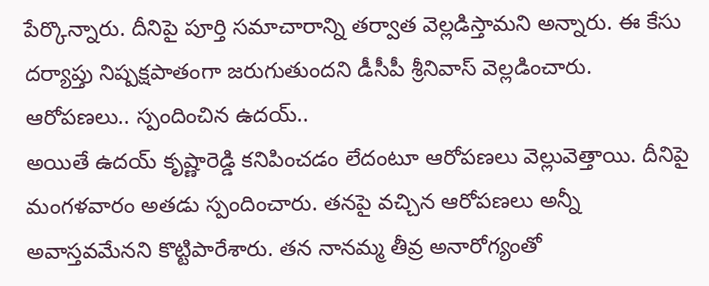పేర్కొన్నారు. దీనిపై పూర్తి సమాచారాన్ని తర్వాత వెల్లడిస్తామని అన్నారు. ఈ కేసు దర్యాప్తు నిష్పక్షపాతంగా జరుగుతుందని డీసీపీ శ్రీనివాస్ వెల్లడించారు.
ఆరోపణలు.. స్పందించిన ఉదయ్..
అయితే ఉదయ్ కృష్ణారెడ్డి కనిపించడం లేదంటూ ఆరోపణలు వెల్లువెత్తాయి. దీనిపై మంగళవారం అతడు స్పందించారు. తనపై వచ్చిన ఆరోపణలు అన్నీ అవాస్తవమేనని కొట్టిపారేశారు. తన నానమ్మ తీవ్ర అనారోగ్యంతో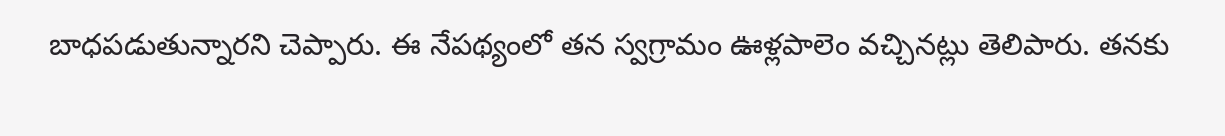బాధపడుతున్నారని చెప్పారు. ఈ నేపథ్యంలో తన స్వగ్రామం ఊళ్లపాలెం వచ్చినట్లు తెలిపారు. తనకు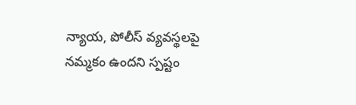న్యాయ, పోలీస్ వ్యవస్థలపై నమ్మకం ఉందని స్పష్టం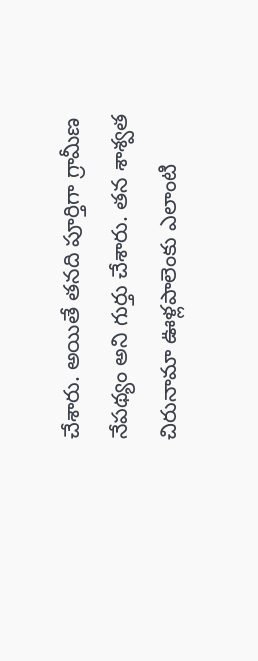చేశారు. అయితే తనది పూర్తిగా గ్రామీణ నేపథ్యం అని గుర్తు చేశారు. తన శాశ్వత చిరునామా ఊళ్లపాలెంకు ఎలాంటి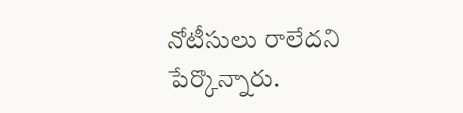నోటీసులు రాలేదని పేర్కొన్నారు.